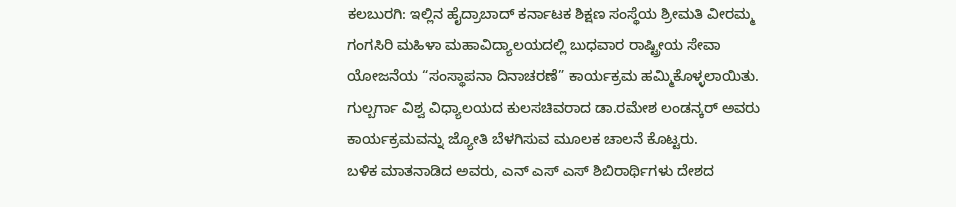ಕಲಬುರಗಿ: ಇಲ್ಲಿನ ಹೈದ್ರಾಬಾದ್ ಕರ್ನಾಟಕ ಶಿಕ್ಷಣ ಸಂಸ್ಥೆಯ ಶ್ರೀಮತಿ ವೀರಮ್ಮ ಗಂಗಸಿರಿ ಮಹಿಳಾ ಮಹಾವಿದ್ಯಾಲಯದಲ್ಲಿ ಬುಧವಾರ ರಾಷ್ಟ್ರೀಯ ಸೇವಾ ಯೋಜನೆಯ “ಸಂಸ್ಥಾಪನಾ ದಿನಾಚರಣೆ” ಕಾರ್ಯಕ್ರಮ ಹಮ್ಮಿಕೊಳ್ಳಲಾಯಿತು.
ಗುಲ್ಬರ್ಗಾ ವಿಶ್ವ ವಿಧ್ಯಾಲಯದ ಕುಲಸಚಿವರಾದ ಡಾ.ರಮೇಶ ಲಂಡನ್ಕರ್ ಅವರು ಕಾರ್ಯಕ್ರಮವನ್ನು ಜ್ಯೋತಿ ಬೆಳಗಿಸುವ ಮೂಲಕ ಚಾಲನೆ ಕೊಟ್ಟರು.
ಬಳಿಕ ಮಾತನಾಡಿದ ಅವರು, ಎನ್ ಎಸ್ ಎಸ್ ಶಿಬಿರಾರ್ಥಿಗಳು ದೇಶದ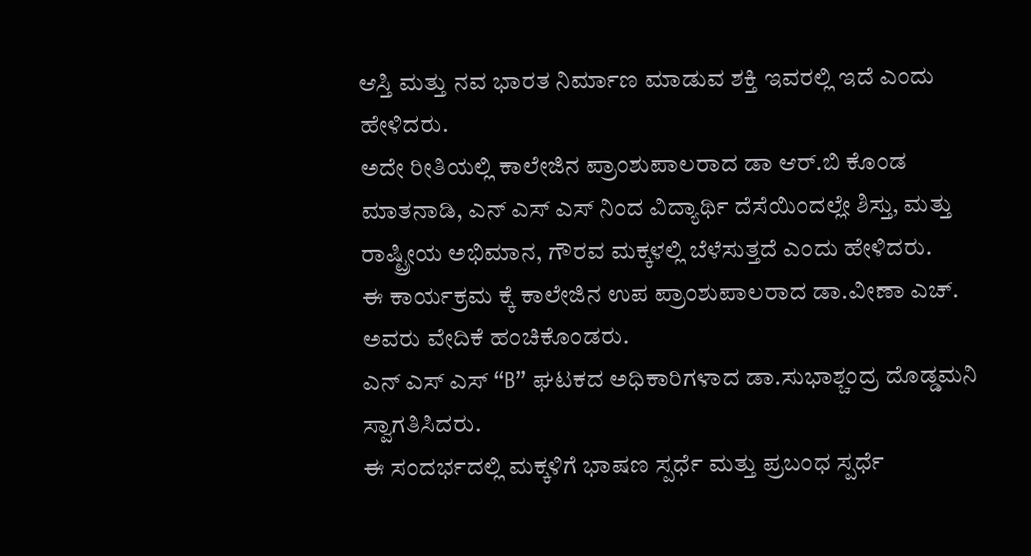ಆಸ್ತಿ ಮತ್ತು ನವ ಭಾರತ ನಿರ್ಮಾಣ ಮಾಡುವ ಶಕ್ತಿ ಇವರಲ್ಲಿ ಇದೆ ಎಂದು ಹೇಳಿದರು.
ಅದೇ ರೀತಿಯಲ್ಲಿ ಕಾಲೇಜಿನ ಪ್ರಾಂಶುಪಾಲರಾದ ಡಾ ಆರ್.ಬಿ ಕೊಂಡ ಮಾತನಾಡಿ, ಎನ್ ಎಸ್ ಎಸ್ ನಿಂದ ವಿದ್ಯಾರ್ಥಿ ದೆಸೆಯಿಂದಲ್ಲೇ ಶಿಸ್ತು, ಮತ್ತು ರಾಷ್ಟ್ರೀಯ ಅಭಿಮಾನ, ಗೌರವ ಮಕ್ಕಳಲ್ಲಿ ಬೆಳೆಸುತ್ತದೆ ಎಂದು ಹೇಳಿದರು.
ಈ ಕಾರ್ಯಕ್ರಮ ಕ್ಕೆ ಕಾಲೇಜಿನ ಉಪ ಪ್ರಾಂಶುಪಾಲರಾದ ಡಾ.ವೀಣಾ ಎಚ್. ಅವರು ವೇದಿಕೆ ಹಂಚಿಕೊಂಡರು.
ಎನ್ ಎಸ್ ಎಸ್ “B” ಘಟಕದ ಅಧಿಕಾರಿಗಳಾದ ಡಾ.ಸುಭಾಶ್ಚಂದ್ರ ದೊಡ್ಡಮನಿ ಸ್ವಾಗತಿಸಿದರು.
ಈ ಸಂದರ್ಭದಲ್ಲಿ ಮಕ್ಕಳಿಗೆ ಭಾಷಣ ಸ್ಪರ್ಧೆ ಮತ್ತು ಪ್ರಬಂಧ ಸ್ಪರ್ಧೆ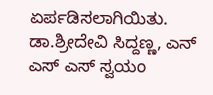ಏರ್ಪಡಿಸಲಾಗಿಯಿತು.
ಡಾ.ಶ್ರೀದೇವಿ ಸಿದ್ದಣ್ಣ, ಎನ್ ಎಸ್ ಎಸ್ ಸ್ವಯಂ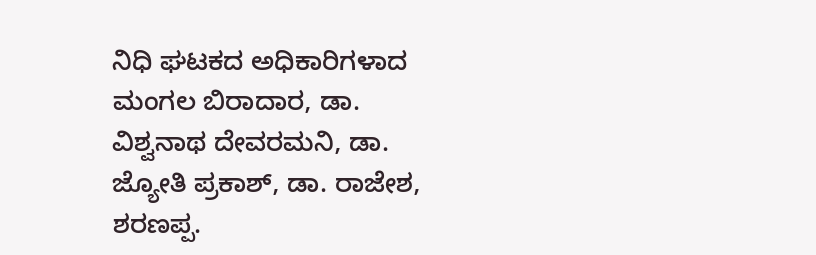ನಿಧಿ ಘಟಕದ ಅಧಿಕಾರಿಗಳಾದ ಮಂಗಲ ಬಿರಾದಾರ, ಡಾ. ವಿಶ್ವನಾಥ ದೇವರಮನಿ, ಡಾ. ಜ್ಯೋತಿ ಪ್ರಕಾಶ್, ಡಾ. ರಾಜೇಶ, ಶರಣಪ್ಪ.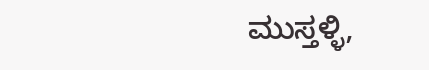ಮುಸ್ತಳ್ಳಿ,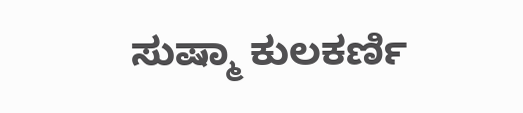ಸುಷ್ಮಾ ಕುಲಕರ್ಣಿ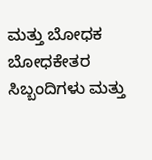ಮತ್ತು ಬೋಧಕ ಬೋಧಕೇತರ ಸಿಬ್ಬಂದಿಗಳು ಮತ್ತು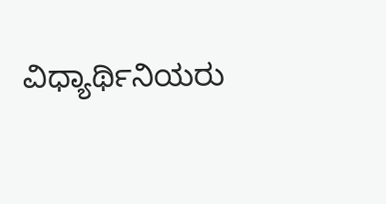ವಿಧ್ಯಾರ್ಥಿನಿಯರು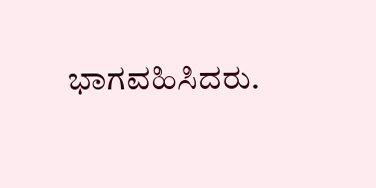ಭಾಗವಹಿಸಿದರು.